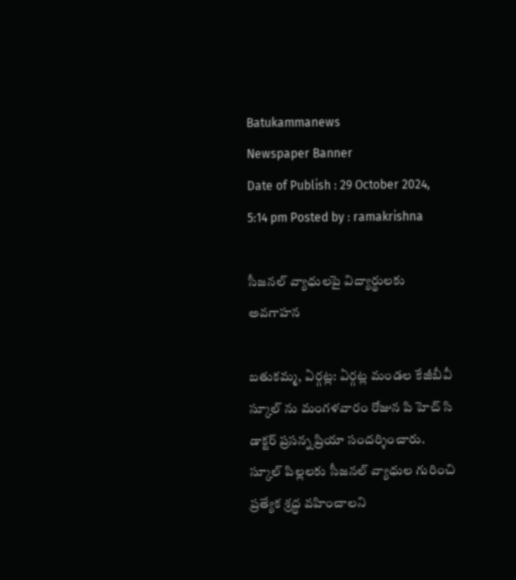Batukammanews
Newspaper Banner
Date of Publish : 29 October 2024, 5:14 pm Posted by : ramakrishna

సీజనల్ వ్యాధులపై విద్యార్థులకు అవగాహన

బతుకమ్మ, ఏర్గట్ల: ఏర్గట్ల మండల కేజీబీవీ స్కూల్ ను మంగళవారం రోజున పి హెచ్ సి డాక్టర్ ప్రసన్న ప్రియా సందర్శించారు. స్కూల్ పిల్లలకు సీజనల్ వ్యాధుల గురించి ప్రత్యేక శ్రద్ధ వహించాలని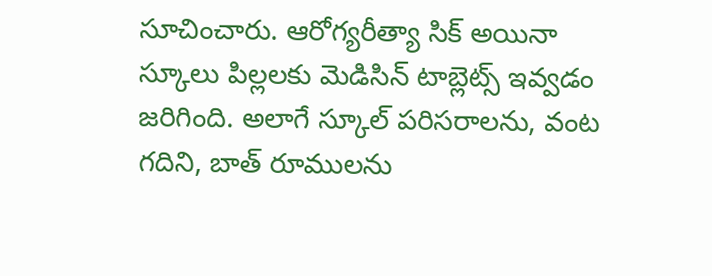సూచించారు. ఆరోగ్యరీత్యా సిక్ అయినా స్కూలు పిల్లలకు మెడిసిన్ టాబ్లెట్స్ ఇవ్వడం జరిగింది. అలాగే స్కూల్ పరిసరాలను, వంట గదిని, బాత్ రూములను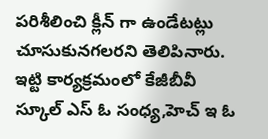పరిశీలించి క్లీన్ గా ఉండేటట్లు చూసుకునగలరని తెలిపినారు. ఇట్టి కార్యక్రమంలో కేజీబీవీ స్కూల్ ఎస్ ఓ సంధ్య,హెచ్ ఇ ఓ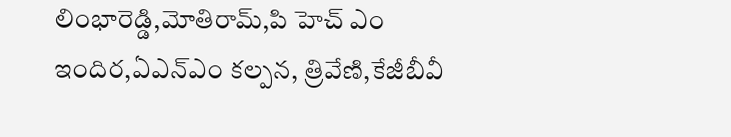లింభారెడ్డి,మోతిరామ్,పి హెచ్ ఎం ఇందిర,ఏఎన్ఎం కల్పన, త్రివేణి,కేజీబీవీ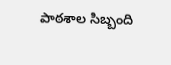పాఠశాల సిబ్బంది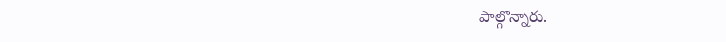పాల్గొన్నారు.